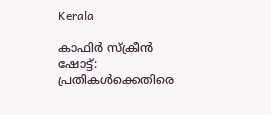Kerala

കാഫിര്‍ സ്‌ക്രീന്‍ ഷോട്ട്: പ്രതികള്‍ക്കെതിരെ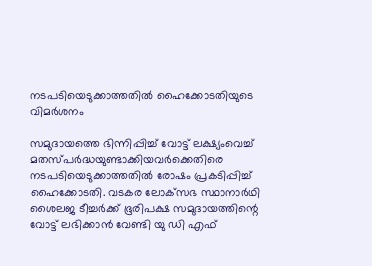നടപടിയെടുക്കാത്തതില്‍ ഹൈക്കോടതിയുടെ വിമര്‍ശനം

സമുദായത്തെ ഭിന്നിപ്പിച്ച് വോട്ട് ലക്ഷ്യംവെച്ച് മതസ്പര്‍ദ്ധയുണ്ടാക്കിയവര്‍ക്കെതിരെ നടപടിയെടുക്കാത്തതില്‍ രോഷം പ്രകടിപ്പിച്ച് ഹൈക്കോടതി. വടകര ലോക്‌സഭ സ്ഥാനാര്‍ഥി ശൈലജ ടീച്ചര്‍ക്ക് ഭൂരിപക്ഷ സമുദായത്തിന്റെ വോട്ട് ലഭിക്കാന്‍ വേണ്ടി യു ഡി എഫ്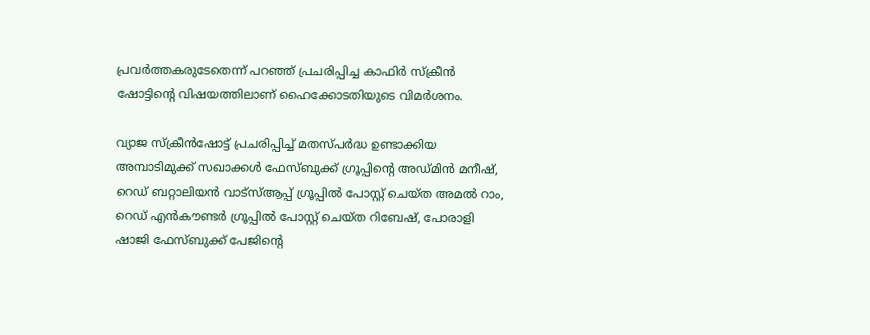പ്രവര്‍ത്തകരുടേതെന്ന് പറഞ്ഞ് പ്രചരിപ്പിച്ച കാഫിര്‍ സ്‌ക്രീന്‍ ഷോട്ടിന്റെ വിഷയത്തിലാണ് ഹൈക്കോടതിയുടെ വിമര്‍ശനം.

വ്യാജ സ്‌ക്രീന്‍ഷോട്ട് പ്രചരിപ്പിച്ച് മതസ്പര്‍ദ്ധ ഉണ്ടാക്കിയ അമ്പാടിമുക്ക് സഖാക്കള്‍ ഫേസ്ബുക്ക് ഗ്രൂപ്പിന്റെ അഡ്മിന്‍ മനീഷ്, റെഡ് ബറ്റാലിയന്‍ വാട്‌സ്ആപ്പ് ഗ്രൂപ്പില്‍ പോസ്റ്റ് ചെയ്ത അമല്‍ റാം, റെഡ് എന്‍കൗണ്ടര്‍ ഗ്രൂപ്പില്‍ പോസ്റ്റ് ചെയ്ത റിബേഷ്, പോരാളി ഷാജി ഫേസ്ബുക്ക് പേജിന്റെ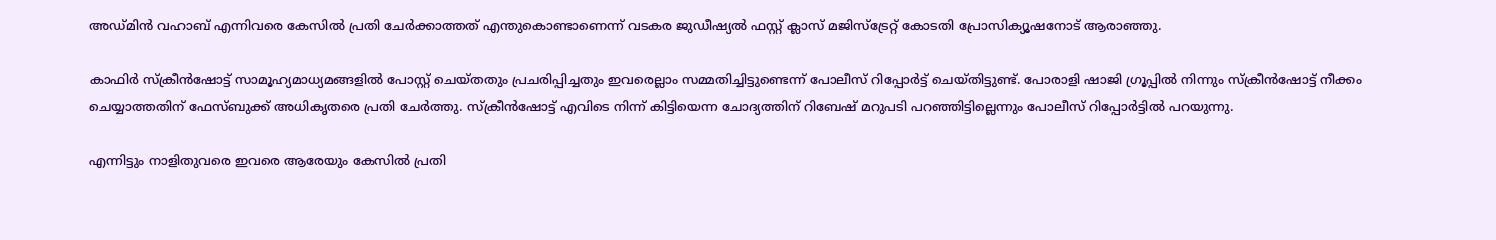അഡ്മിന്‍ വഹാബ് എന്നിവരെ കേസില്‍ പ്രതി ചേര്‍ക്കാത്തത് എന്തുകൊണ്ടാണെന്ന് വടകര ജുഡീഷ്യല്‍ ഫസ്റ്റ് ക്ലാസ് മജിസ്ട്രേറ്റ് കോടതി പ്രോസിക്യൂഷനോട് ആരാഞ്ഞു.

കാഫിര്‍ സ്‌ക്രീന്‍ഷോട്ട് സാമൂഹ്യമാധ്യമങ്ങളില്‍ പോസ്റ്റ് ചെയ്തതും പ്രചരിപ്പിച്ചതും ഇവരെല്ലാം സമ്മതിച്ചിട്ടുണ്ടെന്ന് പോലീസ് റിപ്പോര്‍ട്ട് ചെയ്തിട്ടുണ്ട്. പോരാളി ഷാജി ഗ്രൂപ്പില്‍ നിന്നും സ്‌ക്രീന്‍ഷോട്ട് നീക്കം ചെയ്യാത്തതിന് ഫേസ്ബുക്ക് അധികൃതരെ പ്രതി ചേര്‍ത്തു. സ്‌ക്രീന്‍ഷോട്ട് എവിടെ നിന്ന് കിട്ടിയെന്ന ചോദ്യത്തിന് റിബേഷ് മറുപടി പറഞ്ഞിട്ടില്ലെന്നും പോലീസ് റിപ്പോര്‍ട്ടില്‍ പറയുന്നു.

എന്നിട്ടും നാളിതുവരെ ഇവരെ ആരേയും കേസില്‍ പ്രതി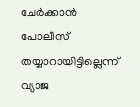ചേര്‍ക്കാന്‍ പോലീസ് തയ്യാറായിട്ടില്ലെന്ന് വ്യാജ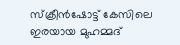സ്‌ക്രീന്‍ഷോട്ട് കേസിലെ ഇരയായ മുഹമ്മദ്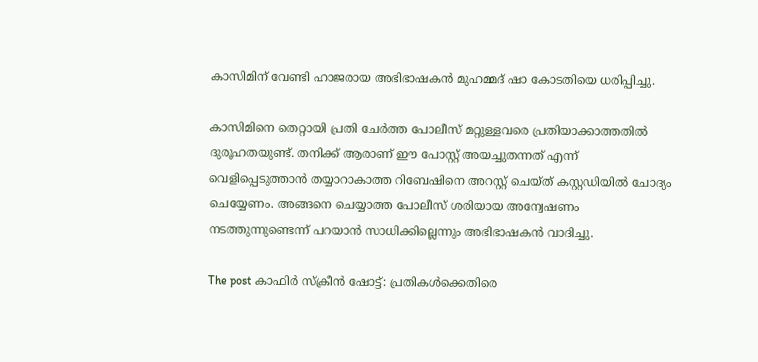കാസിമിന് വേണ്ടി ഹാജരായ അഭിഭാഷകന്‍ മുഹമ്മദ് ഷാ കോടതിയെ ധരിപ്പിച്ചു.

കാസിമിനെ തെറ്റായി പ്രതി ചേര്‍ത്ത പോലീസ് മറ്റുള്ളവരെ പ്രതിയാക്കാത്തതില്‍ ദുരൂഹതയുണ്ട്. തനിക്ക് ആരാണ് ഈ പോസ്റ്റ് അയച്ചുതന്നത് എന്ന് വെളിപ്പെടുത്താന്‍ തയ്യാറാകാത്ത റിബേഷിനെ അറസ്റ്റ് ചെയ്ത് കസ്റ്റഡിയില്‍ ചോദ്യം ചെയ്യേണം. അങ്ങനെ ചെയ്യാത്ത പോലീസ് ശരിയായ അന്വേഷണം നടത്തുന്നുണ്ടെന്ന് പറയാന്‍ സാധിക്കില്ലെന്നും അഭിഭാഷകന്‍ വാദിച്ചു.

The post കാഫിര്‍ സ്‌ക്രീന്‍ ഷോട്ട്: പ്രതികള്‍ക്കെതിരെ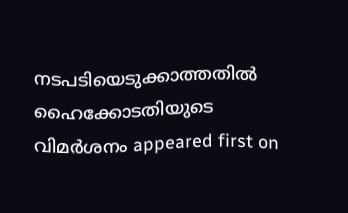നടപടിയെടുക്കാത്തതില്‍ ഹൈക്കോടതിയുടെ വിമര്‍ശനം appeared first on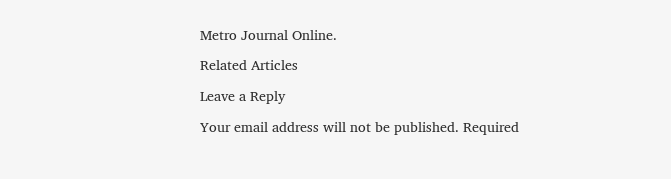Metro Journal Online.

Related Articles

Leave a Reply

Your email address will not be published. Required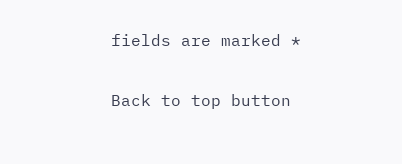fields are marked *

Back to top button